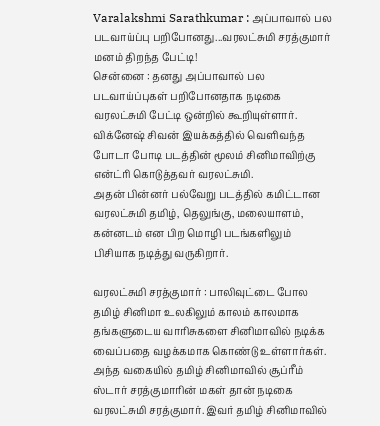Varalakshmi Sarathkumar : அப்பாவால் பல படவாய்ப்பு பறிபோனது...வரலட்சுமி சரத்குமார் மனம் திறந்த பேட்டி!
சென்னை : தனது அப்பாவால் பல படவாய்ப்புகள் பறிபோனதாக நடிகை வரலட்சுமி பேட்டி ஒன்றில் கூறியுள்ளார்.
விக்னேஷ் சிவன் இயக்கத்தில் வெளிவந்த போடா போடி படத்தின் மூலம் சினிமாவிற்கு என்ட்ரி கொடுத்தவர் வரலட்சுமி.
அதன் பின்னர் பல்வேறு படத்தில் கமிட்டான வரலட்சுமி தமிழ், தெலுங்கு, மலையாளம், கன்னடம் என பிற மொழி படங்களிலும் பிசியாக நடித்து வருகிறார்.

வரலட்சுமி சரத்குமார் : பாலிவுட்டை போல தமிழ் சினிமா உலகிலும் காலம் காலமாக தங்களுடைய வாரிசுகளை சினிமாவில் நடிக்க வைப்பதை வழக்கமாக கொண்டு உள்ளார்கள். அந்த வகையில் தமிழ் சினிமாவில் சூப்ரீம் ஸ்டார் சரத்குமாரின் மகள் தான் நடிகை வரலட்சுமி சரத்குமார். இவர் தமிழ் சினிமாவில்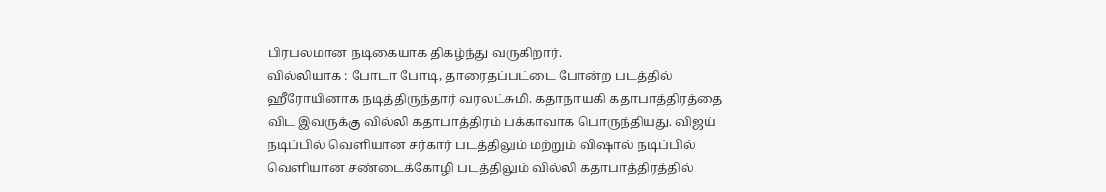பிரபலமான நடிகையாக திகழ்ந்து வருகிறார்.
வில்லியாக : போடா போடி, தாரைதப்பட்டை போன்ற படத்தில் ஹீரோயினாக நடித்திருந்தார் வரலட்சுமி. கதாநாயகி கதாபாத்திரத்தை விட இவருக்கு வில்லி கதாபாத்திரம் பக்காவாக பொருந்தியது. விஜய் நடிப்பில் வெளியான சர்கார் படத்திலும் மற்றும் விஷால் நடிப்பில் வெளியான சண்டைக்கோழி படத்திலும் வில்லி கதாபாத்திரத்தில்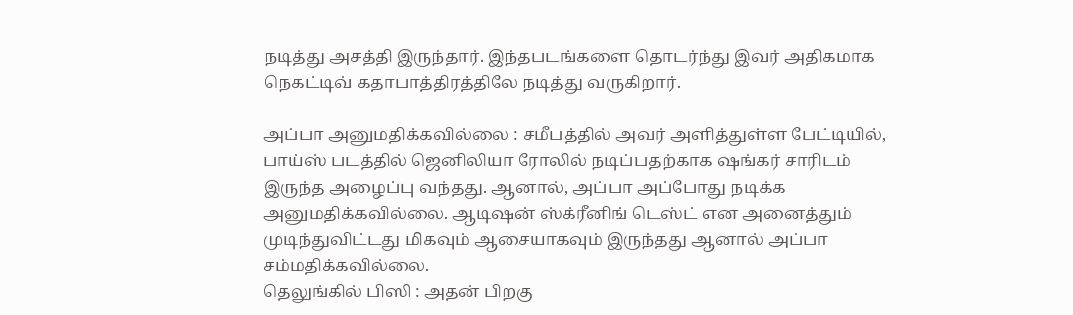நடித்து அசத்தி இருந்தார். இந்தபடங்களை தொடர்ந்து இவர் அதிகமாக நெகட்டிவ் கதாபாத்திரத்திலே நடித்து வருகிறார்.

அப்பா அனுமதிக்கவில்லை : சமீபத்தில் அவர் அளித்துள்ள பேட்டியில், பாய்ஸ் படத்தில் ஜெனிலியா ரோலில் நடிப்பதற்காக ஷங்கர் சாரிடம் இருந்த அழைப்பு வந்தது. ஆனால், அப்பா அப்போது நடிக்க அனுமதிக்கவில்லை. ஆடிஷன் ஸ்க்ரீனிங் டெஸ்ட் என அனைத்தும் முடிந்துவிட்டது மிகவும் ஆசையாகவும் இருந்தது ஆனால் அப்பா சம்மதிக்கவில்லை.
தெலுங்கில் பிஸி : அதன் பிறகு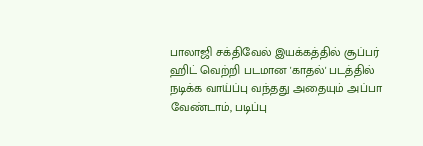பாலாஜி சக்திவேல் இயக்கத்தில் சூப்பர் ஹிட் வெற்றி படமான 'காதல்' படத்தில் நடிக்க வாய்ப்பு வந்தது அதையும் அப்பா வேண்டாம், படிப்பு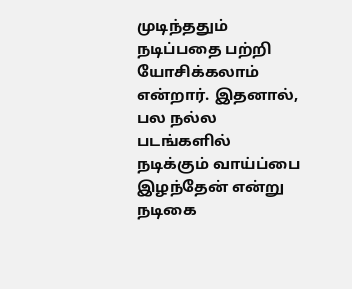முடிந்ததும் நடிப்பதை பற்றி யோசிக்கலாம் என்றார். இதனால், பல நல்ல படங்களில் நடிக்கும் வாய்ப்பை இழந்தேன் என்று நடிகை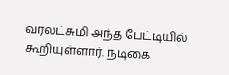வரலட்சுமி அந்த பேட்டியில் கூறியுள்ளார். நடிகை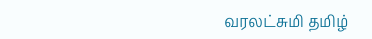வரலட்சுமி தமிழ்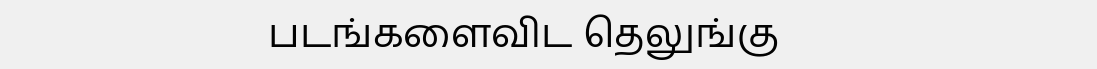படங்களைவிட தெலுங்கு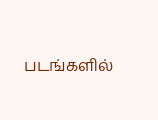படங்களில்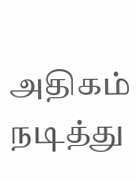அதிகம் நடித்து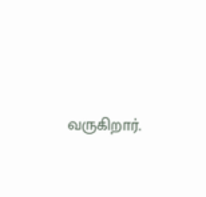வருகிறார்.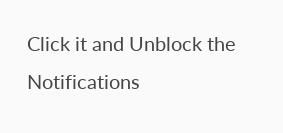Click it and Unblock the Notifications